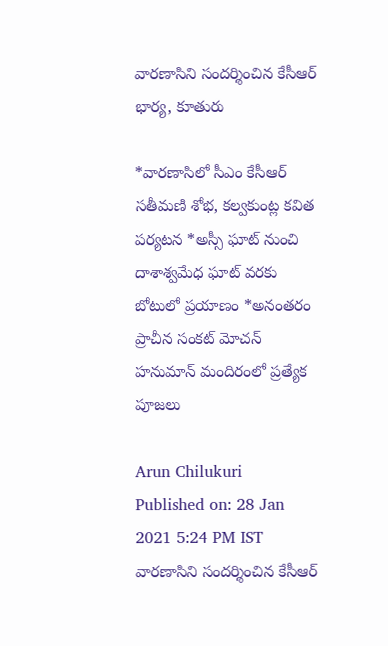వారణాసిని సందర్శించిన కేసీఆర్‌ భార్య, కూతురు

*వారణాసిలో సీఎం కేసీఆర్‌ సతీమణి శోభ, కల్వకుంట్ల కవిత పర్యటన *అస్సీ ఘాట్‌ నుంచి దాశాశ్వమేధ ఘాట్‌ వరకు బోటులో ప్రయాణం *అనంతరం ప్రాచీన సంకట్ మోచన్ హనుమాన్ మందిరంలో ప్రత్యేక పూజలు

Arun Chilukuri
Published on: 28 Jan 2021 5:24 PM IST
వారణాసిని సందర్శించిన కేసీఆర్‌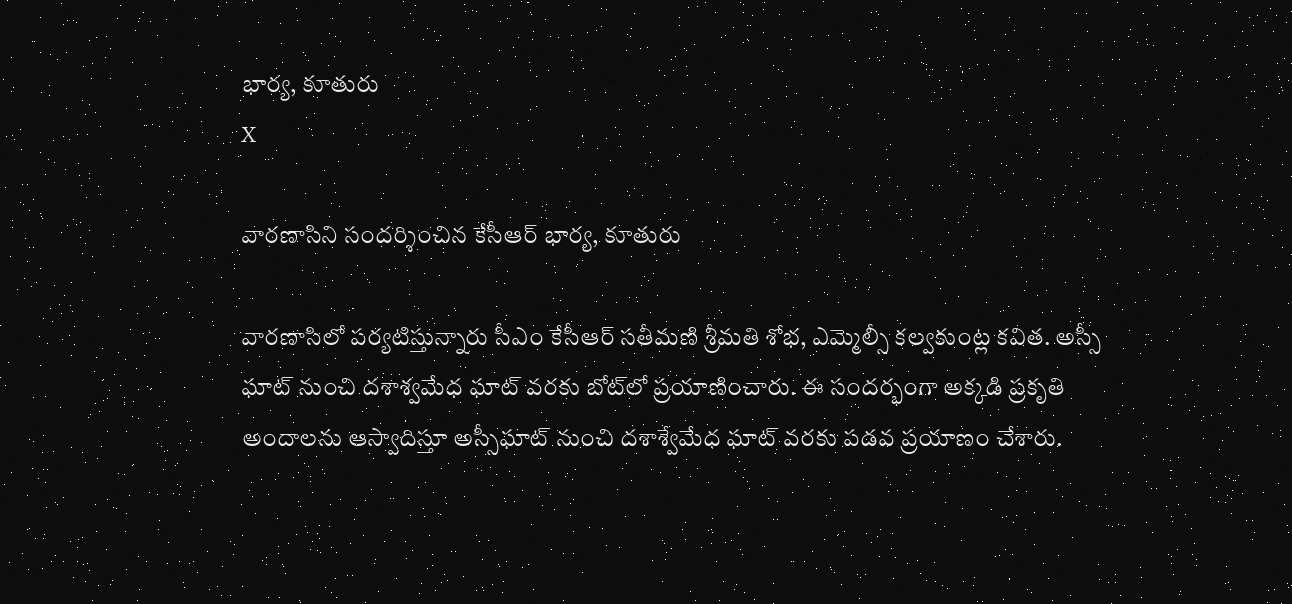భార్య, కూతురు
X

వారణాసిని సందర్శించిన కేసీఆర్‌ భార్య, కూతురు

వారణాసిలో పర్యటిస్తున్నారు సీఎం కేసీఆర్‌ సతీమణి శ్రీమతి శోభ, ఎమ్మెల్సీ కల్వకుంట్ల కవిత. అస్సీ‌ ఘాట్ నుంచి దశాశ్వమేధ ఘాట్ వరకు బోట్‌లో ప్రయాణించారు. ఈ సందర్భంగా అక్కడి ప్రకృతి అందాలను ఆస్వాదిస్తూ అస్సీఘాట్‌ నుంచి దశాశ్వేమేధ ఘాట్‌ వరకు పడవ ప్రయాణం చేశారు.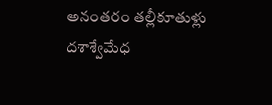అనంతరం తల్లీకూతుళ్లు దశాశ్వేమేధ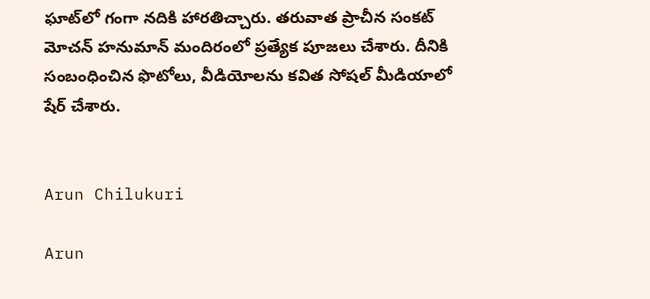ఘాట్‌లో గంగా నదికి హారతిచ్చారు. తరువాత ప్రాచీన సంకట్‌ మోచన్‌ హనుమాన్‌ మందిరంలో ప్రత్యేక పూజలు చేశారు. దీనికి సంబంధించిన ఫొటోలు, వీడియోలను కవిత సోషల్‌ మీడియాలో షేర్‌ చేశారు.


Arun Chilukuri

Arun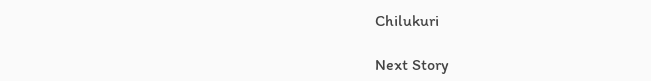Chilukuri

Next Story